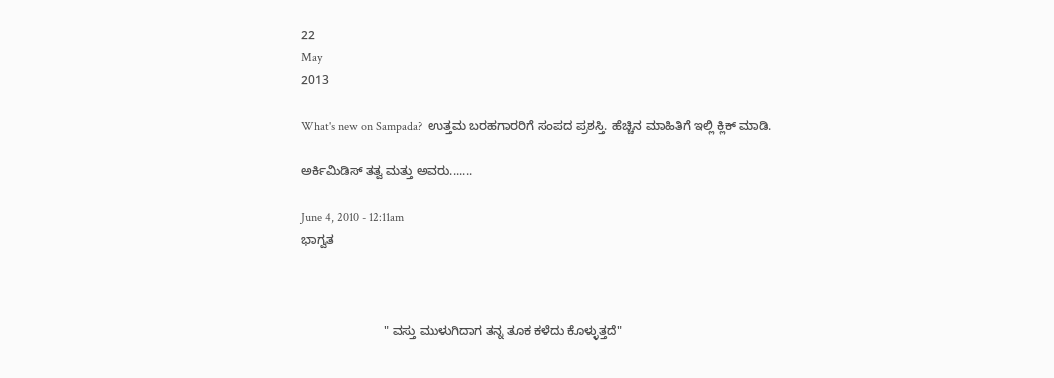22
May
2013

What's new on Sampada?  ಉತ್ತಮ ಬರಹಗಾರರಿಗೆ ಸಂಪದ ಪ್ರಶಸ್ತಿ. ಹೆಚ್ಚಿನ ಮಾಹಿತಿಗೆ ಇಲ್ಲಿ ಕ್ಲಿಕ್ ಮಾಡಿ.

ಅರ್ಕಿಮಿಡಿಸ್ ತತ್ವ ಮತ್ತು ಅವರು.......

June 4, 2010 - 12:11am
ಭಾಗ್ವತ



                        " ವಸ್ತು ಮುಳುಗಿದಾಗ ತನ್ನ ತೂಕ ಕಳೆದು ಕೊಳ್ಳುತ್ತದೆ"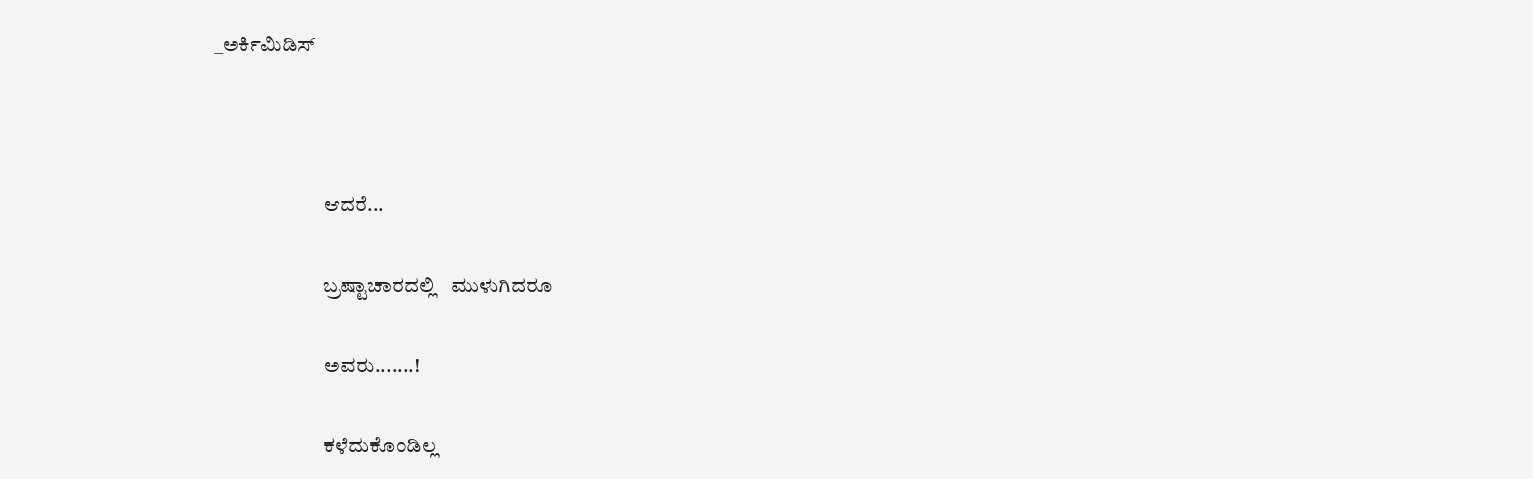_ಅರ್ಕಿಮಿಡಿಸ್



                          ಆದರೆ...

                          ಬ್ರಷ್ಟಾಚಾರದಲ್ಲಿ   ಮುಳುಗಿದರೂ

                          ಅವರು.......!

                          ಕಳೆದುಕೊಂಡಿಲ್ಲ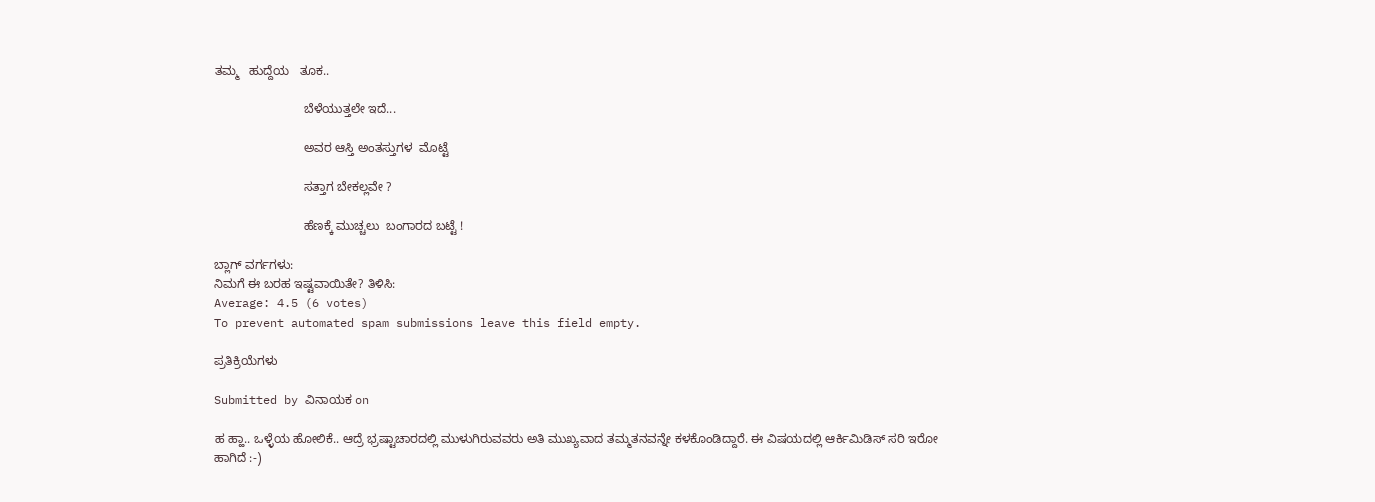ತಮ್ಮ   ಹುದ್ದೆಯ   ತೂಕ..

                          ಬೆಳೆಯುತ್ತಲೇ ಇದೆ...

                          ಅವರ ಆಸ್ತಿ ಅಂತಸ್ತುಗಳ  ಮೊಟ್ಟೆ

                          ಸತ್ತಾಗ ಬೇಕಲ್ಲವೇ ?

                          ಹೆಣಕ್ಕೆ ಮುಚ್ಚಲು  ಬಂಗಾರದ ಬಟ್ಟೆ !

ಬ್ಲಾಗ್ ವರ್ಗಗಳು:
ನಿಮಗೆ ಈ ಬರಹ ಇಷ್ಟವಾಯಿತೇ? ತಿಳಿಸಿ:
Average: 4.5 (6 votes)
To prevent automated spam submissions leave this field empty.

ಪ್ರತಿಕ್ರಿಯೆಗಳು

Submitted by ವಿನಾಯಕ on

ಹ ಹ್ಹಾ.. ಒಳ್ಳೆಯ ಹೋಲಿಕೆ.. ಆದ್ರೆ ಭ್ರಷ್ಟಾಚಾರದಲ್ಲಿ ಮುಳುಗಿರುವವರು ಅತಿ ಮುಖ್ಯವಾದ ತಮ್ಮತನವನ್ನೇ ಕಳಕೊಂಡಿದ್ದಾರೆ. ಈ ವಿಷಯದಲ್ಲಿ ಆರ್ಕಿಮಿಡಿಸ್ ಸರಿ ಇರೋ ಹಾಗಿದೆ :-)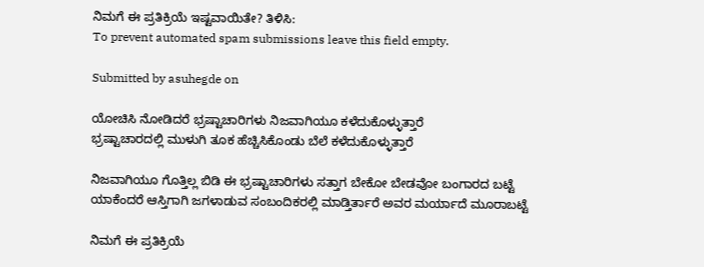ನಿಮಗೆ ಈ ಪ್ರತಿಕ್ರಿಯೆ ಇಷ್ಟವಾಯಿತೇ? ತಿಳಿಸಿ:
To prevent automated spam submissions leave this field empty.

Submitted by asuhegde on

ಯೋಚಿಸಿ ನೋಡಿದರೆ ಭ್ರಷ್ಟಾಚಾರಿಗಳು ನಿಜವಾಗಿಯೂ ಕಳೆದುಕೊಳ್ಳುತ್ತಾರೆ
ಭ್ರಷ್ಟಾಚಾರದಲ್ಲಿ ಮುಳುಗಿ ತೂಕ ಹೆಚ್ಚಿಸಿಕೊಂಡು ಬೆಲೆ ಕಳೆದುಕೊಳ್ಳುತ್ತಾರೆ

ನಿಜವಾಗಿಯೂ ಗೊತ್ತಿಲ್ಲ ಬಿಡಿ ಈ ಭ್ರಷ್ಟಾಚಾರಿಗಳು ಸತ್ತಾಗ ಬೇಕೋ ಬೇಡವೋ ಬಂಗಾರದ ಬಟ್ಟೆ
ಯಾಕೆಂದರೆ ಆಸ್ತಿಗಾಗಿ ಜಗಳಾಡುವ ಸಂಬಂದಿಕರಲ್ಲಿ ಮಾಡ್ತಿರ್ತಾರೆ ಅವರ ಮರ್ಯಾದೆ ಮೂರಾಬಟ್ಟೆ

ನಿಮಗೆ ಈ ಪ್ರತಿಕ್ರಿಯೆ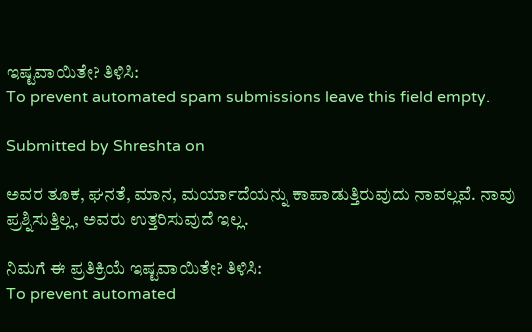ಇಷ್ಟವಾಯಿತೇ? ತಿಳಿಸಿ:
To prevent automated spam submissions leave this field empty.

Submitted by Shreshta on

ಅವರ ತೂಕ, ಘನತೆ, ಮಾನ, ಮರ್ಯಾದೆಯನ್ನು ಕಾಪಾಡುತ್ತಿರುವುದು ನಾವಲ್ಲವೆ. ನಾವು ಪ್ರಶ್ನಿಸುತ್ತಿಲ್ಲ, ಅವರು ಉತ್ತರಿಸುವುದೆ ಇಲ್ಲ.

ನಿಮಗೆ ಈ ಪ್ರತಿಕ್ರಿಯೆ ಇಷ್ಟವಾಯಿತೇ? ತಿಳಿಸಿ:
To prevent automated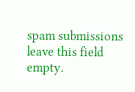spam submissions leave this field empty.